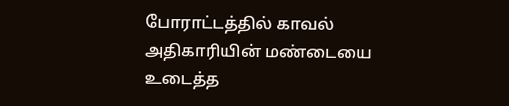போராட்டத்தில் காவல் அதிகாரியின் மண்டையை உடைத்த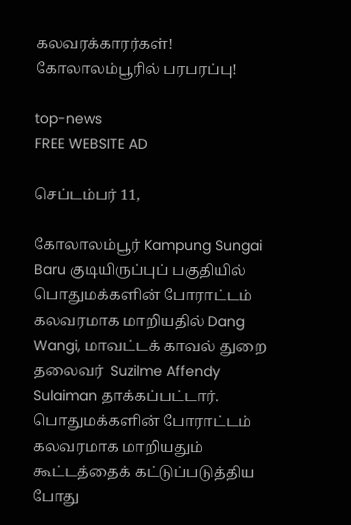கலவரக்காரர்கள்! கோலாலம்பூரில் பரபரப்பு!

top-news
FREE WEBSITE AD

செப்டம்பர் 11,

கோலாலம்பூர் Kampung Sungai Baru குடியிருப்புப் பகுதியில் பொதுமக்களின் போராட்டம் கலவரமாக மாறியதில் Dang Wangi, மாவட்டக் காவல் துறை தலைவர்  Suzilme Affendy Sulaiman தாக்கப்பட்டார். பொதுமக்களின் போராட்டம் கலவரமாக மாறியதும் கூட்டத்தைக் கட்டுப்படுத்திய போது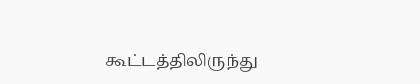கூட்டத்திலிருந்து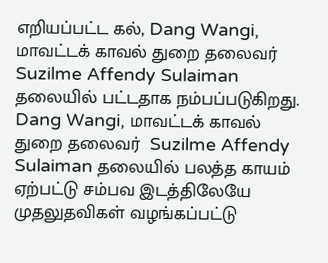எறியப்பட்ட கல், Dang Wangi, மாவட்டக் காவல் துறை தலைவர்  Suzilme Affendy Sulaiman தலையில் பட்டதாக நம்பப்படுகிறது. Dang Wangi, மாவட்டக் காவல் துறை தலைவர்  Suzilme Affendy Sulaiman தலையில் பலத்த காயம் ஏற்பட்டு சம்பவ இடத்திலேயே முதலுதவிகள் வழங்கப்பட்டு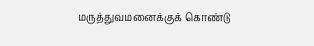மருத்துவமனைக்குக் கொண்டு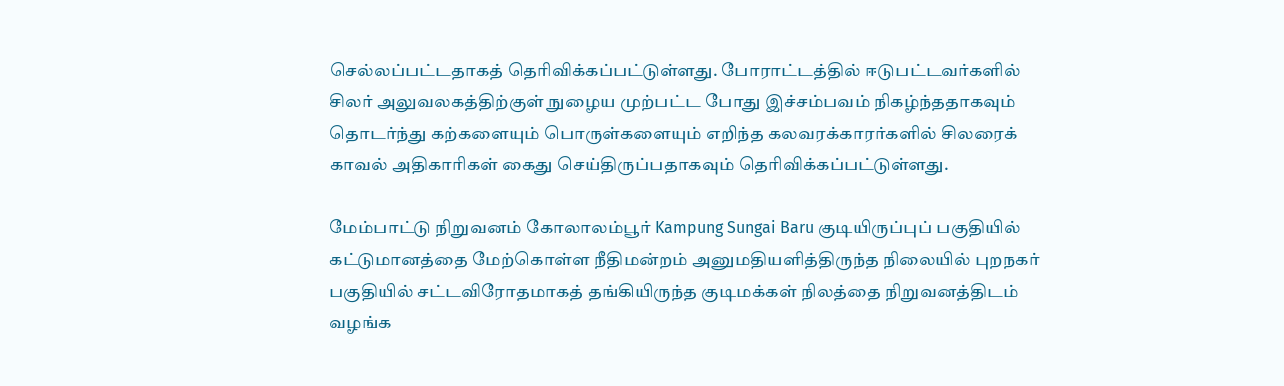செல்லப்பட்டதாகத் தெரிவிக்கப்பட்டுள்ளது. போராட்டத்தில் ஈடுபட்டவர்களில் சிலர் அலுவலகத்திற்குள் நுழைய முற்பட்ட போது இச்சம்பவம் நிகழ்ந்ததாகவும் தொடர்ந்து கற்களையும் பொருள்களையும் எறிந்த கலவரக்காரர்களில் சிலரைக் காவல் அதிகாரிகள் கைது செய்திருப்பதாகவும் தெரிவிக்கப்பட்டுள்ளது.

மேம்பாட்டு நிறுவனம் கோலாலம்பூர் Kampung Sungai Baru குடியிருப்புப் பகுதியில் கட்டுமானத்தை மேற்கொள்ள நீதிமன்றம் அனுமதியளித்திருந்த நிலையில் புறநகர் பகுதியில் சட்டவிரோதமாகத் தங்கியிருந்த குடிமக்கள் நிலத்தை நிறுவனத்திடம் வழங்க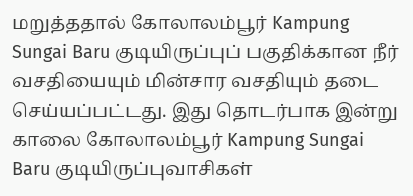மறுத்ததால் கோலாலம்பூர் Kampung Sungai Baru குடியிருப்புப் பகுதிக்கான நீர் வசதியையும் மின்சார வசதியும் தடை செய்யப்பட்டது. இது தொடர்பாக இன்று காலை கோலாலம்பூர் Kampung Sungai Baru குடியிருப்புவாசிகள்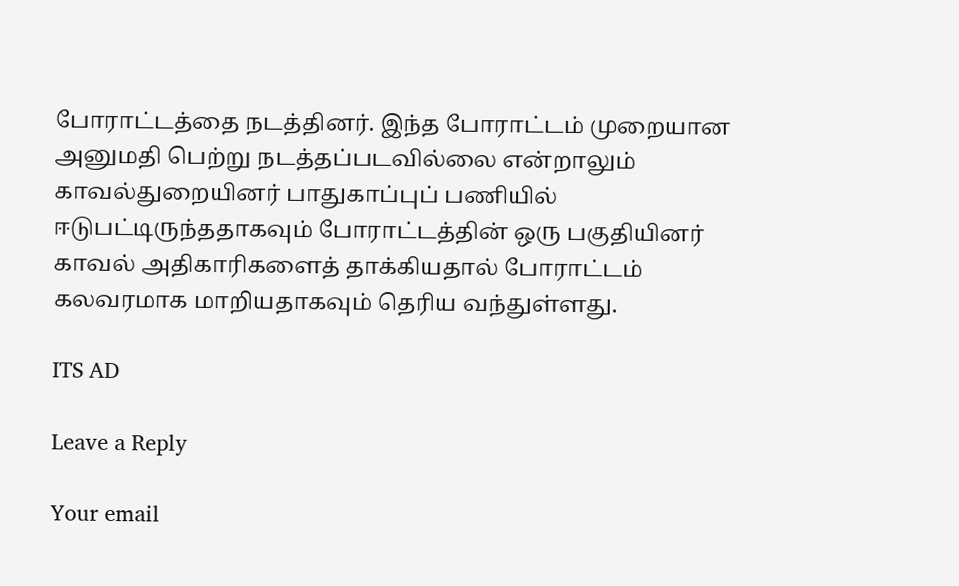போராட்டத்தை நடத்தினர். இந்த போராட்டம் முறையான அனுமதி பெற்று நடத்தப்படவில்லை என்றாலும் காவல்துறையினர் பாதுகாப்புப் பணியில் ஈடுபட்டிருந்ததாகவும் போராட்டத்தின் ஒரு பகுதியினர் காவல் அதிகாரிகளைத் தாக்கியதால் போராட்டம் கலவரமாக மாறியதாகவும் தெரிய வந்துள்ளது.

ITS AD

Leave a Reply

Your email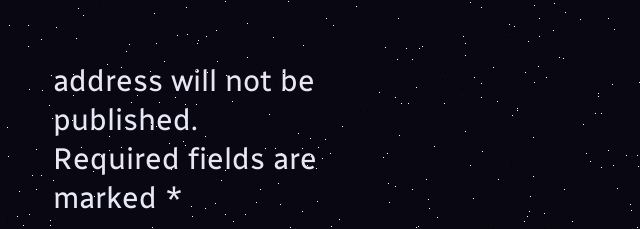address will not be published. Required fields are marked *